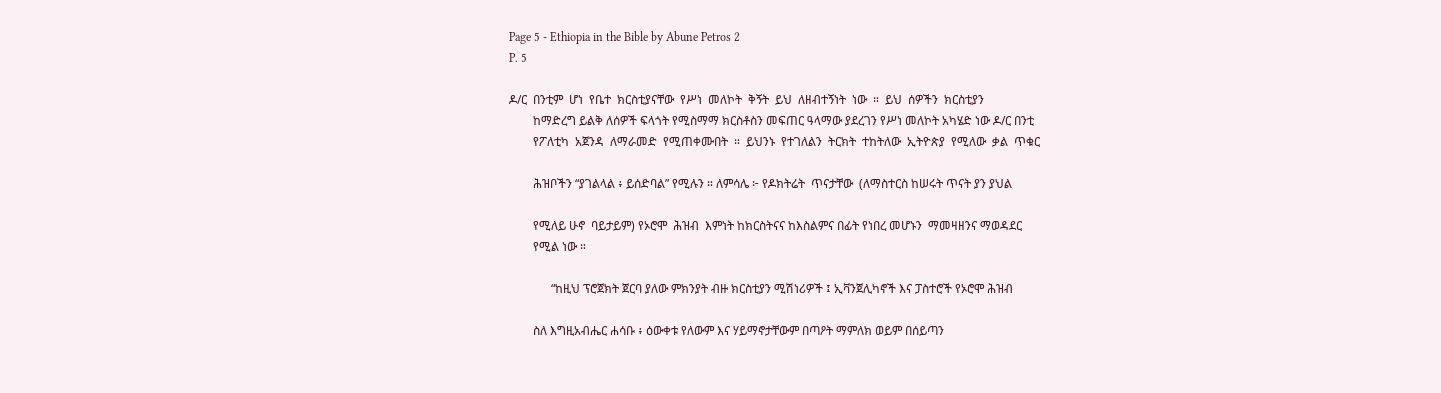Page 5 - Ethiopia in the Bible by Abune Petros 2
P. 5

ዶ/ር  በንቲም  ሆነ  የቤተ  ክርስቲያናቸው  የሥነ  መለኮት  ቅኝት  ይህ  ለዘብተኝነት  ነው  ።  ይህ  ሰዎችን  ክርስቲያን
        ከማድረግ ይልቅ ለሰዎች ፍላጎት የሚስማማ ክርስቶስን መፍጠር ዓላማው ያደረገን የሥነ መለኮት አካሄድ ነው ዶ/ር በንቲ
        የፖለቲካ  አጀንዳ  ለማራመድ  የሚጠቀሙበት  ።  ይህንኑ  የተገለልን  ትርክት  ተከትለው  ኢትዮጵያ  የሚለው  ቃል  ጥቁር

        ሕዝቦችን “ያገልላል ፥ ይሰድባል” የሚሉን ። ለምሳሌ ፦ የዶክትሬት  ጥናታቸው  (ለማስተርስ ከሠሩት ጥናት ያን ያህል

        የሚለይ ሁኖ  ባይታይም) የኦሮሞ  ሕዝብ  እምነት ከክርስትናና ከእስልምና በፊት የነበረ መሆኑን  ማመዛዘንና ማወዳደር
        የሚል ነው ።

              “ከዚህ ፕሮጀክት ጀርባ ያለው ምክንያት ብዙ ክርስቲያን ሚሽነሪዎች ፤ ኢቫንጀሊካኖች እና ፓስተሮች የኦሮሞ ሕዝብ

        ስለ እግዚአብሔር ሐሳቡ ፥ ዕውቀቱ የለውም እና ሃይማኖታቸውም በጣዖት ማምለክ ወይም በሰይጣን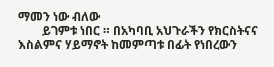ማመን ነው ብለው
        ይገምቱ ነበር ። በአካባቢ አህጉራችን የክርስትናና እስልምና ሃይማኖት ከመምጣቱ በፊት የነበረውን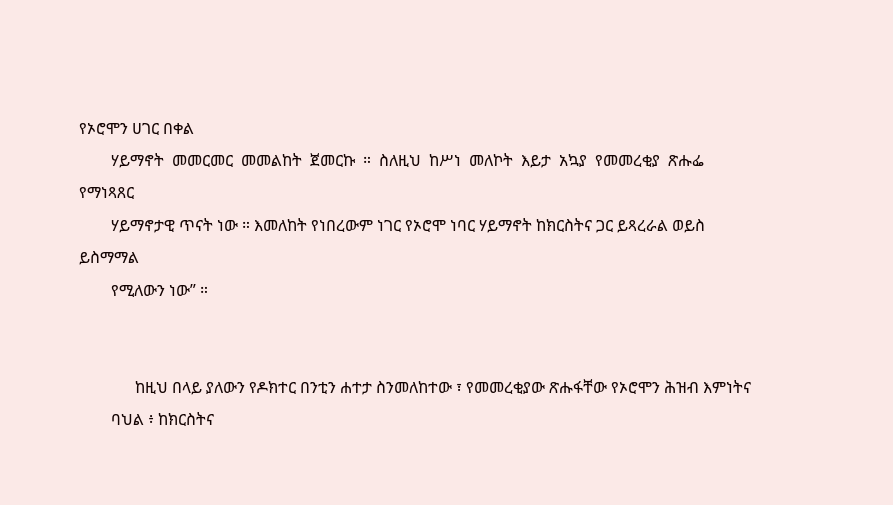የኦሮሞን ሀገር በቀል
        ሃይማኖት  መመርመር  መመልከት  ጀመርኩ  ።  ስለዚህ  ከሥነ  መለኮት  እይታ  አኳያ  የመመረቂያ  ጽሑፌ  የማነጻጸር
        ሃይማኖታዊ ጥናት ነው ። እመለከት የነበረውም ነገር የኦሮሞ ነባር ሃይማኖት ከክርስትና ጋር ይጻረራል ወይስ ይስማማል
        የሚለውን ነው” ።


              ከዚህ በላይ ያለውን የዶክተር በንቲን ሐተታ ስንመለከተው ፣ የመመረቂያው ጽሑፋቸው የኦሮሞን ሕዝብ እምነትና
        ባህል ፥ ከክርስትና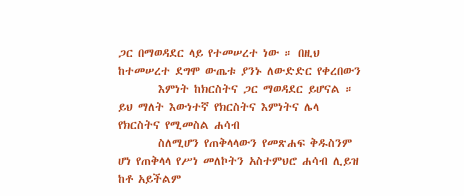ጋር በማወዳደር ላይ የተመሠረተ ነው ። በዚህ ከተመሠረተ ደግሞ ውጤቱ ያንኑ ለውድድር የቀረበውን
        እምነት ከክርስትና ጋር ማወዳደር ይሆናል ። ይህ ማለት እውነተኛ የክርስትና እምነትና ሌላ የክርስትና የሚመስል ሐሳብ
        ስለሚሆን የጠቅላላውን የመጽሐፍ ቅዱስንም ሆነ የጠቅላላ የሥነ መለኮትን አስተምህሮ ሐሳብ ሊይዝ ከቶ አይችልም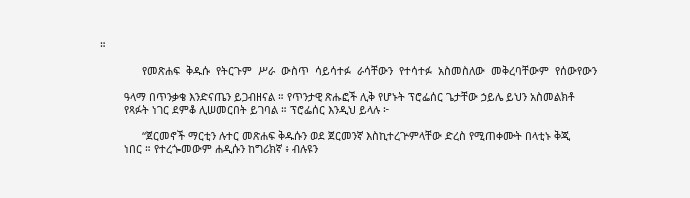።

              የመጽሐፍ  ቅዱሱ  የትርጉም  ሥራ  ውስጥ  ሳይሳተፉ  ራሳቸውን  የተሳተፉ  አስመስለው  መቅረባቸውም  የሰውየውን

        ዓላማ በጥንቃቄ እንድናጤን ይጋብዘናል ። የጥንታዊ ጽሑፎች ሊቅ የሆኑት ፕሮፌሰር ጌታቸው ኃይሌ ይህን አስመልክቶ
        የጻፉት ነገር ደምቆ ሊሠመርበት ይገባል ። ፕሮፌሰር እንዲህ ይላሉ ፦

              “ጀርመኖች ማርቲን ሉተር መጽሐፍ ቅዱሱን ወደ ጀርመንኛ እስኪተረጕምላቸው ድረስ የሚጠቀሙት በላቲኑ ቅጂ
        ነበር ። የተረጐመውም ሐዲሱን ከግሪክኛ ፥ ብሉዩን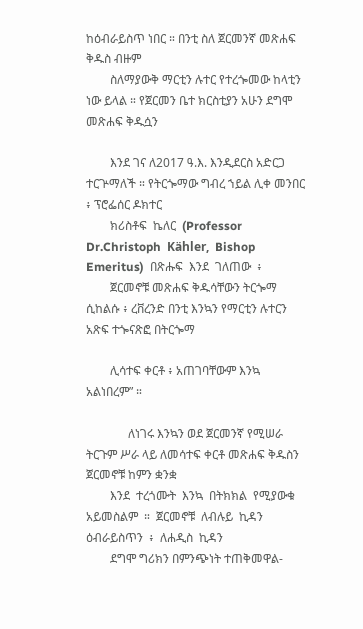ከዕብራይስጥ ነበር ። በንቲ ስለ ጀርመንኛ መጽሐፍ ቅዱስ ብዙም
        ስለማያውቅ ማርቲን ሉተር የተረጐመው ከላቲን ነው ይላል ። የጀርመን ቤተ ክርስቲያን አሁን ደግሞ መጽሐፍ ቅዱሷን

        እንደ ገና ለ2017 ዓ.እ. እንዲደርስ አድርጋ ተርጕማለች ። የትርጐማው ግብረ ኀይል ሊቀ መንበር ፥ ፕሮፌሰር ዶክተር
        ክሪስቶፍ  ኬለር  (Professor  Dr.Christoph  Kähler,  Bishop  Emeritus)  በጽሑፍ  እንደ  ገለጠው  ፥
        ጀርመኖቹ መጽሐፍ ቅዱሳቸውን ትርጐማ ሲከልሱ ፥ ረቨረንድ በንቲ እንኳን የማርቲን ሉተርን አጽፍ ተጐናጽፎ በትርጐማ

        ሊሳተፍ ቀርቶ ፥ አጠገባቸውም እንኳ አልነበረም” ።

              ለነገሩ እንኳን ወደ ጀርመንኛ የሚሠራ ትርጉም ሥራ ላይ ለመሳተፍ ቀርቶ መጽሐፍ ቅዱስን ጀርመኖቹ ከምን ቋንቋ
        እንደ  ተረጎሙት  እንኳ  በትክክል  የሚያውቁ  አይመስልም  ።  ጀርመኖቹ  ለብሉይ  ኪዳን  ዕብራይስጥን  ፥  ለሐዲስ  ኪዳን
        ደግሞ ግሪክን በምንጭነት ተጠቅመዋል-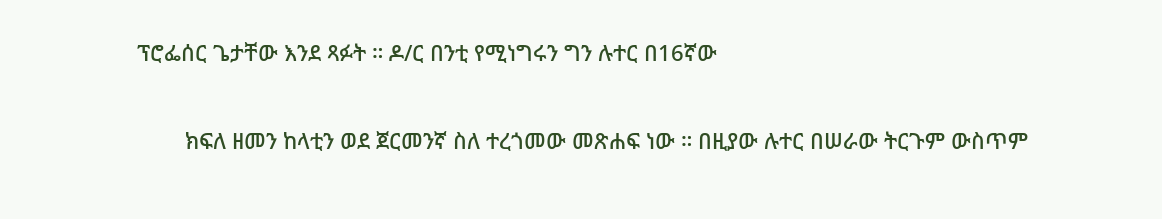ፕሮፌሰር ጌታቸው እንደ ጻፉት ። ዶ/ር በንቲ የሚነግሩን ግን ሉተር በ16ኛው

        ክፍለ ዘመን ከላቲን ወደ ጀርመንኛ ስለ ተረጎመው መጽሐፍ ነው ። በዚያው ሉተር በሠራው ትርጉም ውስጥም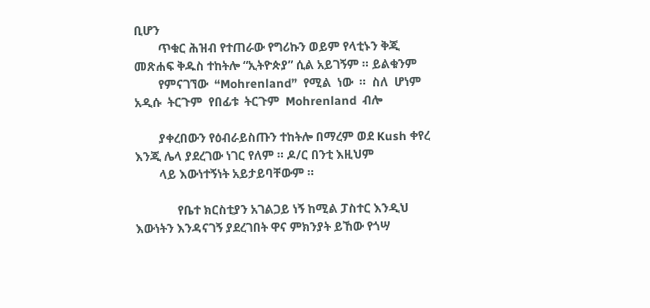ቢሆን
        ጥቁር ሕዝብ የተጠራው የግሪኩን ወይም የላቲኑን ቅጂ መጽሐፍ ቅዱስ ተከትሎ “ኢትዮጵያ” ሲል አይገኝም ። ይልቁንም
        የምናገኘው  “Mohrenland”  የሚል  ነው  ።  ስለ  ሆነም  አዲሱ  ትርጉም  የበፊቱ  ትርጉም  Mohrenland  ብሎ

        ያቀረበውን የዕብራይስጡን ተከትሎ በማረም ወደ Kush ቀየረ እንጂ ሌላ ያደረገው ነገር የለም ። ዶ/ር በንቲ እዚህም
        ላይ እውነተኝነት አይታይባቸውም ።

              የቤተ ክርስቲያን አገልጋይ ነኝ ከሚል ፓስተር እንዲህ እውነትን እንዳናገኝ ያደረገበት ዋና ምክንያት ይኸው የጎሣ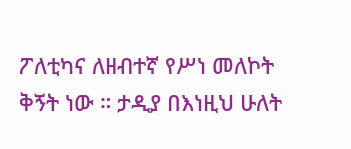ፖለቲካና ለዘብተኛ የሥነ መለኮት ቅኝት ነው ። ታዲያ በእነዚህ ሁለት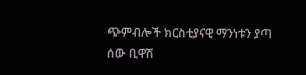ጭምብሎች ክርስቲያናዊ ማንነቱን ያጣ ሰው ቢዋሽ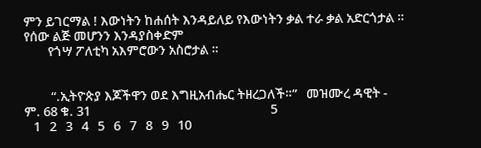ምን ይገርማል ! እውነትን ከሐሰት እንዳይለይ የእውነትን ቃል ተራ ቃል አድርጎታል ። የሰው ልጅ መሆንን እንዳያስቀድም
        የጎሣ ፖለቲካ አእምሮውን አስሮታል ።


         “.ኢትዮጵያ እጆችዋን ወደ እግዚአብሔር ትዘረጋለች።”   መዝሙረ ዳዊት - ም. 68 ቁ. 31                                                            5
   1   2   3   4   5   6   7   8   9   10